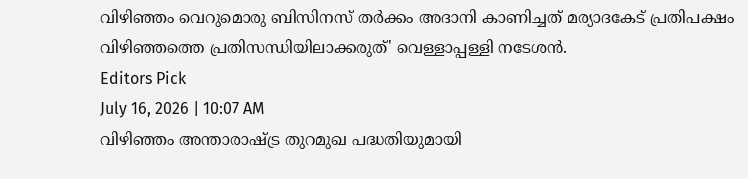വിഴിഞ്ഞം വെറുമൊരു ബിസിനസ് തർക്കം അദാനി കാണിച്ചത് മര്യാദകേട് പ്രതിപക്ഷം വിഴിഞ്ഞത്തെ പ്രതിസന്ധിയിലാക്കരുത്' വെള്ളാപ്പള്ളി നടേശൻ.
Editors Pick
July 16, 2026 | 10:07 AM
വിഴിഞ്ഞം അന്താരാഷ്ട്ര തുറമുഖ പദ്ധതിയുമായി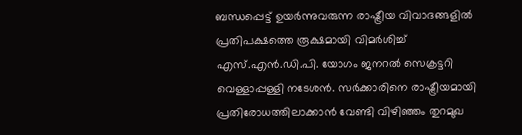ബന്ധപ്പെട്ട് ഉയർന്നുവരുന്ന രാഷ്ട്രീയ വിവാദങ്ങളിൽ പ്രതിപക്ഷത്തെ രൂക്ഷമായി വിമർശിച്ച് എസ്.എൻ.ഡി.പി. യോഗം ജനറൽ സെക്രട്ടറി വെള്ളാപ്പള്ളി നടേശൻ. സർക്കാരിനെ രാഷ്ട്രീയമായി പ്രതിരോധത്തിലാക്കാൻ വേണ്ടി വിഴിഞ്ഞം തുറമുഖ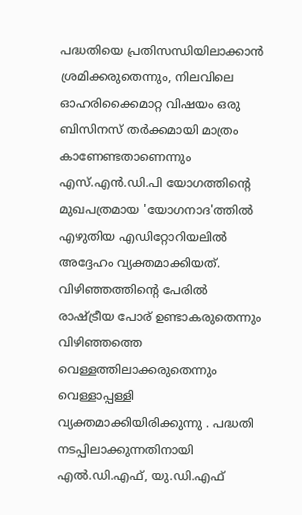പദ്ധതിയെ പ്രതിസന്ധിയിലാക്കാൻ ശ്രമിക്കരുതെന്നും, നിലവിലെ ഓഹരിക്കൈമാറ്റ വിഷയം ഒരു ബിസിനസ് തർക്കമായി മാത്രം കാണേണ്ടതാണെന്നും എസ്.എൻ.ഡി.പി യോഗത്തിന്റെ മുഖപത്രമായ 'യോഗനാദ'ത്തിൽ എഴുതിയ എഡിറ്റോറിയലിൽ അദ്ദേഹം വ്യക്തമാക്കിയത്.
വിഴിഞ്ഞത്തിന്റെ പേരിൽ രാഷ്ട്രീയ പോര് ഉണ്ടാകരുതെന്നും വിഴിഞ്ഞത്തെ വെള്ളത്തിലാക്കരുതെന്നും വെള്ളാപ്പള്ളി വ്യക്തമാക്കിയിരിക്കുന്നു . പദ്ധതി നടപ്പിലാക്കുന്നതിനായി എൽ.ഡി.എഫ്, യു.ഡി.എഫ്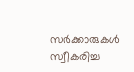സർക്കാരുകൾ സ്വീകരിച്ച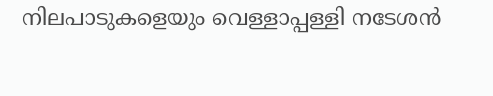നിലപാടുകളെയും വെള്ളാപ്പള്ളി നടേശൻ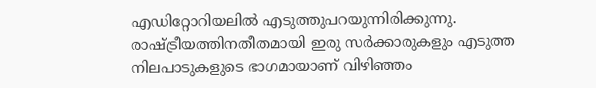എഡിറ്റോറിയലിൽ എടുത്തുപറയുന്നിരിക്കുന്നു. രാഷ്ട്രീയത്തിനതീതമായി ഇരു സർക്കാരുകളും എടുത്ത നിലപാടുകളുടെ ഭാഗമായാണ് വിഴിഞ്ഞം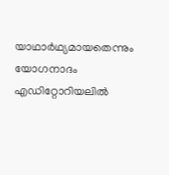യാഥാർഥ്യമായതെന്നും യോഗനാദം എഡിറ്റോറിയലിൽ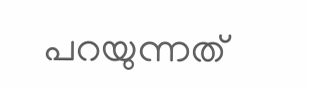പറയുന്നത്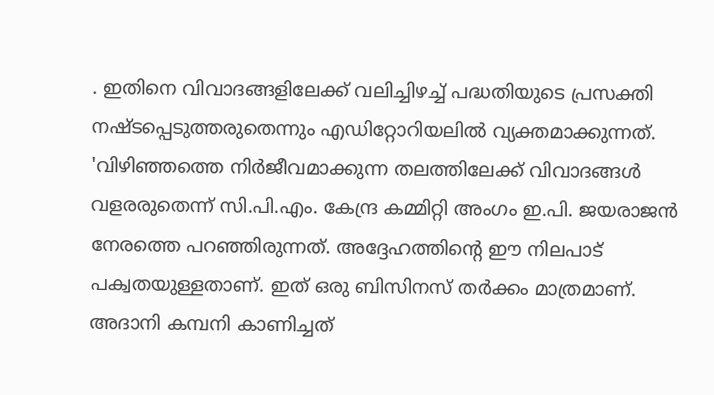. ഇതിനെ വിവാദങ്ങളിലേക്ക് വലിച്ചിഴച്ച് പദ്ധതിയുടെ പ്രസക്തി നഷ്ടപ്പെടുത്തരുതെന്നും എഡിറ്റോറിയലിൽ വ്യക്തമാക്കുന്നത്.
'വിഴിഞ്ഞത്തെ നിർജീവമാക്കുന്ന തലത്തിലേക്ക് വിവാദങ്ങൾ വളരരുതെന്ന് സി.പി.എം. കേന്ദ്ര കമ്മിറ്റി അംഗം ഇ.പി. ജയരാജൻ നേരത്തെ പറഞ്ഞിരുന്നത്. അദ്ദേഹത്തിൻ്റെ ഈ നിലപാട് പക്വതയുള്ളതാണ്. ഇത് ഒരു ബിസിനസ് തർക്കം മാത്രമാണ്. അദാനി കമ്പനി കാണിച്ചത്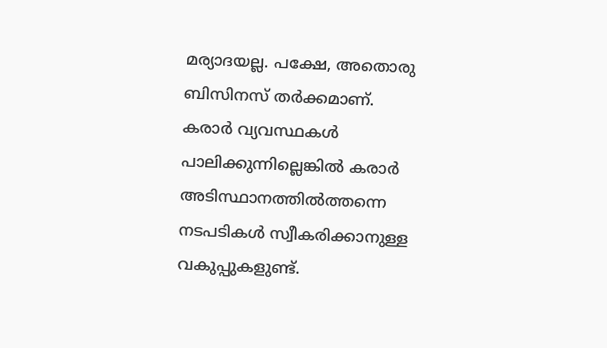മര്യാദയല്ല. പക്ഷേ, അതൊരു ബിസിനസ് തർക്കമാണ്. കരാർ വ്യവസ്ഥകൾ പാലിക്കുന്നില്ലെങ്കിൽ കരാർ അടിസ്ഥാനത്തിൽത്തന്നെ നടപടികൾ സ്വീകരിക്കാനുള്ള വകുപ്പുകളുണ്ട്.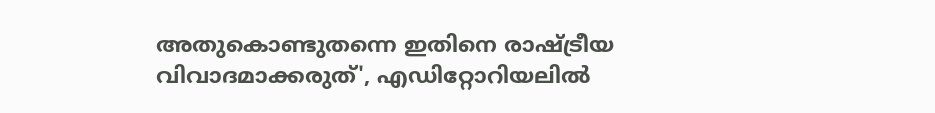അതുകൊണ്ടുതന്നെ ഇതിനെ രാഷ്ട്രീയ വിവാദമാക്കരുത്', എഡിറ്റോറിയലിൽ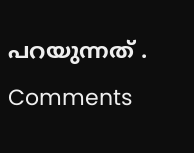പറയുന്നത് .
Comments